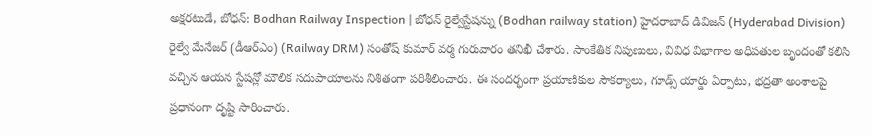అక్షరటుడే, బోధన్: Bodhan Railway Inspection | బోధన్ రైల్వేస్టేషన్ను (Bodhan railway station) హైదరాబాద్ డివిజన్ (Hyderabad Division) రైల్వే మేనేజర్ (డీఆర్ఎం) (Railway DRM) సంతోష్ కుమార్ వర్మ గురువారం తనిఖీ చేశారు. సాంకేతిక నిపుణులు, వివిధ విభాగాల అధిపతుల బృందంతో కలిసి వచ్చిన ఆయన స్టేషన్లో మౌలిక సదుపాయాలను నిశితంగా పరిశీలించారు. ఈ సందర్భంగా ప్రయాణికుల సౌకర్యాలు, గూడ్స్ యార్డు ఏర్పాటు, భద్రతా అంశాలపై ప్రధానంగా దృష్టి సారించారు.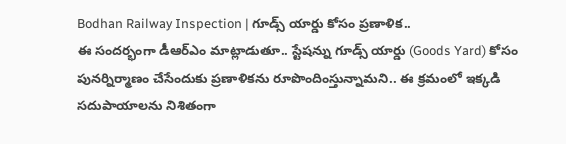Bodhan Railway Inspection | గూడ్స్ యార్డు కోసం ప్రణాళిక..
ఈ సందర్భంగా డీఆర్ఎం మాట్లాడుతూ.. స్టేషన్ను గూడ్స్ యార్డు (Goods Yard) కోసం పునర్నిర్మాణం చేసేందుకు ప్రణాళికను రూపొందింస్తున్నామని.. ఈ క్రమంలో ఇక్కడి సదుపాయాలను నిశితంగా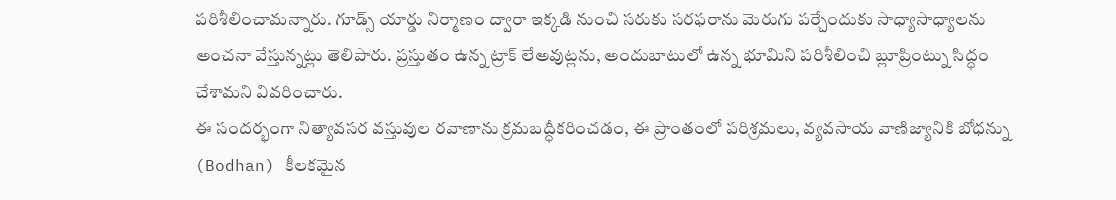పరిశీలించామన్నారు. గూడ్స్ యార్డు నిర్మాణం ద్వారా ఇక్కడి నుంచి సరుకు సరఫరాను మెరుగు పర్చేందుకు సాధ్యాసాధ్యాలను అంచనా వేస్తున్నట్లు తెలిపారు. ప్రస్తుతం ఉన్న ట్రాక్ లేఅవుట్లను, అందుబాటులో ఉన్న భూమిని పరిశీలించి బ్లూప్రింట్ను సిద్ధం చేశామని వివరించారు.
ఈ సందర్భంగా నిత్యావసర వస్తువుల రవాణాను క్రమబద్ధీకరించడం, ఈ ప్రాంతంలో పరిశ్రమలు, వ్యవసాయ వాణిజ్యానికి బోధన్ను (Bodhan) కీలకమైన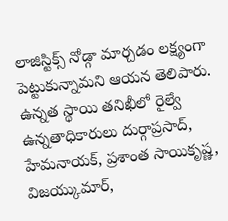లాజిస్టిక్స్ నోడ్గా మార్చడం లక్ష్యంగా పెట్టుకున్నామని ఆయన తెలిపారు. ఉన్నత స్థాయి తనిఖీలో రైల్వే ఉన్నతాధికారులు దుర్గాప్రసాద్, హేమనాయక్, ప్రశాంత సాయికృష్ణ, విజయ్కుమార్,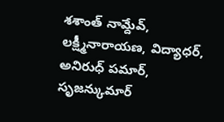శశాంత్ నామ్దేవ్, లక్ష్మీనారాయణ, విద్యాధర్, అనిరుధ్ పమార్, సృజన్కుమార్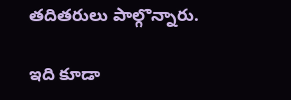తదితరులు పాల్గొన్నారు.

ఇది కూడా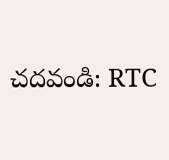చదవండి: RTC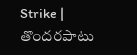Strike | తొందరపాటు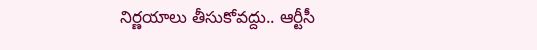నిర్ణయాలు తీసుకోవద్దు.. ఆర్టీసీ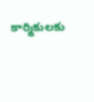కార్మికులకు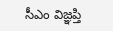సీఎం విజ్ఞప్తి